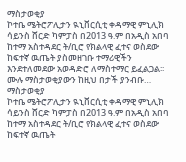ማስታወቂያ
ኮተቤ ሜትሮፖሊታን ዪኒቨርሲቲ ቀዳማዊ ምኒሊክ ሳይንስ ሸርድ ካምፓስ በ2013 ዓ.ም በአዲስ አበባ ከተማ አስተዳደር ት/ቢሮ የክልላዊ ፈተና ወስደው ከፍተኛ ዉጤት ያስመዘገቡ ተማሪዊችን እንደተለመደው አወዳድሮ ለማስተማር ይፈልጋል፡፡ሙሉ ማስታወቂያውን ከዚህ በታች ያንብቡ…
ማስታወቂያ
ኮተቤ ሜትሮፖሊታን ዪኒቨርሲቲ ቀዳማዊ ምኒሊክ ሳይንስ ሸርድ ካምፓስ በ2013 ዓ.ም በአዲስ አበባ ከተማ አስተዳደር ት/ቢሮ የክልላዊ ፈተና ወስደው ከፍተኛ ዉጤት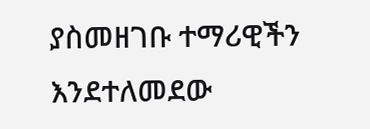ያስመዘገቡ ተማሪዊችን እንደተለመደው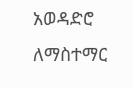አወዳድሮ ለማስተማር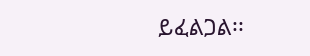ይፈልጋል፡፡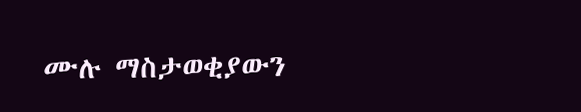ሙሉ ማስታወቂያውን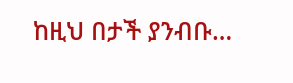ከዚህ በታች ያንብቡ…